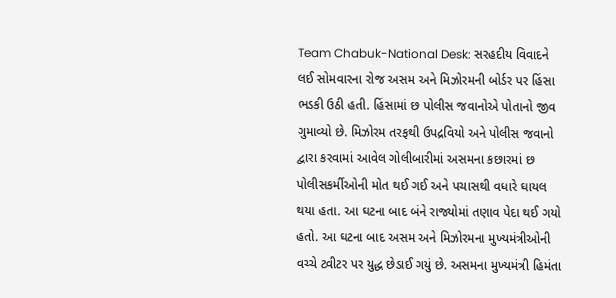Team Chabuk-National Desk: સરહદીય વિવાદને લઈ સોમવારના રોજ અસમ અને મિઝોરમની બોર્ડર પર હિંસા ભડકી ઉઠી હતી. હિંસામાં છ પોલીસ જવાનોએ પોતાનો જીવ ગુમાવ્યો છે. મિઝોરમ તરફથી ઉપદ્રવિયો અને પોલીસ જવાનો દ્વારા કરવામાં આવેલ ગોલીબારીમાં અસમના કછારમાં છ પોલીસકર્મીઓની મોત થઈ ગઈ અને પચાસથી વધારે ઘાયલ થયા હતા. આ ઘટના બાદ બંને રાજ્યોમાં તણાવ પેદા થઈ ગયો હતો. આ ઘટના બાદ અસમ અને મિઝોરમના મુખ્યમંત્રીઓની વચ્ચે ટ્વીટર પર યુદ્ધ છેડાઈ ગયું છે. અસમના મુખ્યમંત્રી હિમંતા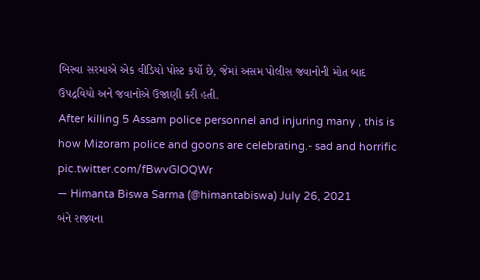બિસ્વા સરમાએ એક વીડિયો પોસ્ટ કર્યો છે, જેમાં અસમ પોલીસ જવાનોની મોત બાદ ઉપદ્રવિયો અને જવાનોએ ઉજાણી કરી હતી.
After killing 5 Assam police personnel and injuring many , this is how Mizoram police and goons are celebrating.- sad and horrific pic.twitter.com/fBwvGIOQWr
— Himanta Biswa Sarma (@himantabiswa) July 26, 2021
બંને રાજ્યના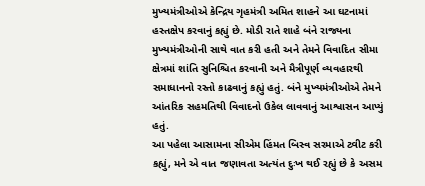મુખ્યમંત્રીઓએ કેન્દ્રિય ગૃહમંત્રી અમિત શાહને આ ઘટનામાં હસ્તક્ષેપ કરવાનું કહ્યું છે. મોડી રાતે શાહે બંને રાજ્યના મુખ્યમંત્રીઓની સાથે વાત કરી હતી અને તેમને વિવાદિત સીમા ક્ષેત્રમાં શાંતિ સુનિશ્ચિત કરવાની અને મૈત્રીપૂર્ણ વ્યવહારથી સમાધાનનો રસ્તો કાઢવાનું કહ્યું હતું. બંને મુખ્યમંત્રીઓએ તેમને આંતરિક સહમતિથી વિવાદનો ઉકેલ લાવવાનું આશ્વાસન આપ્યું હતું.
આ પહેલા આસામના સીએમ હિંમત બિસ્વ સરમાએ ટ્વીટ કરી કહ્યું, મને એ વાત જણાવતા અત્યંત દુઃખ થઈ રહ્યું છે કે અસમ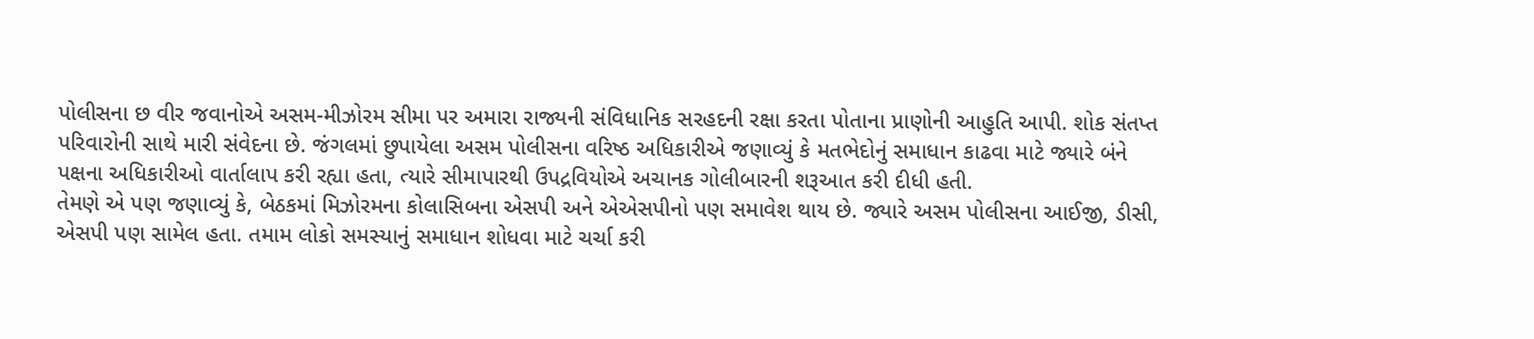પોલીસના છ વીર જવાનોએ અસમ-મીઝોરમ સીમા પર અમારા રાજ્યની સંવિધાનિક સરહદની રક્ષા કરતા પોતાના પ્રાણોની આહુતિ આપી. શોક સંતપ્ત પરિવારોની સાથે મારી સંવેદના છે. જંગલમાં છુપાયેલા અસમ પોલીસના વરિષ્ઠ અધિકારીએ જણાવ્યું કે મતભેદોનું સમાધાન કાઢવા માટે જ્યારે બંને પક્ષના અધિકારીઓ વાર્તાલાપ કરી રહ્યા હતા, ત્યારે સીમાપારથી ઉપદ્રવિયોએ અચાનક ગોલીબારની શરૂઆત કરી દીધી હતી.
તેમણે એ પણ જણાવ્યું કે, બેઠકમાં મિઝોરમના કોલાસિબના એસપી અને એએસપીનો પણ સમાવેશ થાય છે. જ્યારે અસમ પોલીસના આઈજી, ડીસી, એસપી પણ સામેલ હતા. તમામ લોકો સમસ્યાનું સમાધાન શોધવા માટે ચર્ચા કરી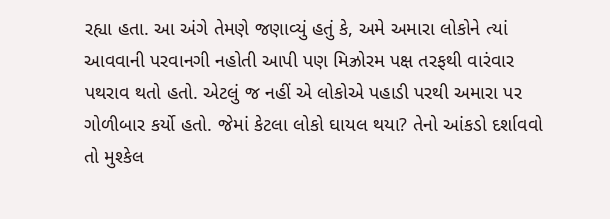રહ્યા હતા. આ અંગે તેમણે જણાવ્યું હતું કે, અમે અમારા લોકોને ત્યાં આવવાની પરવાનગી નહોતી આપી પણ મિઝ્રોરમ પક્ષ તરફથી વારંવાર પથરાવ થતો હતો. એટલું જ નહીં એ લોકોએ પહાડી પરથી અમારા પર ગોળીબાર કર્યો હતો. જેમાં કેટલા લોકો ઘાયલ થયા? તેનો આંકડો દર્શાવવો તો મુશ્કેલ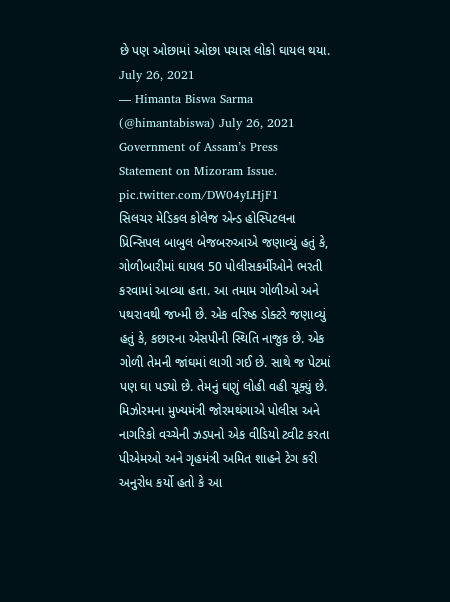છે પણ ઓછામાં ઓછા પચાસ લોકો ઘાયલ થયા.
July 26, 2021
— Himanta Biswa Sarma (@himantabiswa) July 26, 2021
Government of Assam’s Press Statement on Mizoram Issue. pic.twitter.com/DW04yLHjF1
સિલચર મેડિકલ કોલેજ એન્ડ હોસ્પિટલના પ્રિન્સિપલ બાબુલ બેજબરુઆએ જણાવ્યું હતું કે, ગોળીબારીમાં ઘાયલ 50 પોલીસકર્મીઓને ભરતી કરવામાં આવ્યા હતા. આ તમામ ગોળીઓ અને પથરાવથી જખ્મી છે. એક વરિષ્ઠ ડોક્ટરે જણાવ્યું હતું કે, કછારના એસપીની સ્થિતિ નાજુક છે. એક ગોળી તેમની જાંઘમાં લાગી ગઈ છે. સાથે જ પેટમાં પણ ઘા પડ્યો છે. તેમનું ઘણું લોહી વહી ચૂક્યું છે.
મિઝોરમના મુખ્યમંત્રી જોરમથંગાએ પોલીસ અને નાગરિકો વચ્ચેની ઝડપનો એક વીડિયો ટ્વીટ કરતા પીએમઓ અને ગૃહમંત્રી અમિત શાહને ટેગ કરી અનુરોધ કર્યો હતો કે આ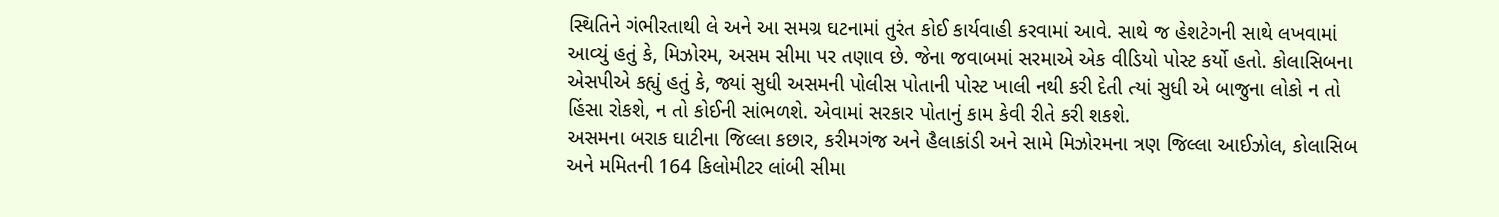સ્થિતિને ગંભીરતાથી લે અને આ સમગ્ર ઘટનામાં તુરંત કોઈ કાર્યવાહી કરવામાં આવે. સાથે જ હેશટેગની સાથે લખવામાં આવ્યું હતું કે, મિઝોરમ, અસમ સીમા પર તણાવ છે. જેના જવાબમાં સરમાએ એક વીડિયો પોસ્ટ કર્યો હતો. કોલાસિબના એસપીએ કહ્યું હતું કે, જ્યાં સુધી અસમની પોલીસ પોતાની પોસ્ટ ખાલી નથી કરી દેતી ત્યાં સુધી એ બાજુના લોકો ન તો હિંસા રોકશે, ન તો કોઈની સાંભળશે. એવામાં સરકાર પોતાનું કામ કેવી રીતે કરી શકશે.
અસમના બરાક ઘાટીના જિલ્લા કછાર, કરીમગંજ અને હૈલાકાંડી અને સામે મિઝોરમના ત્રણ જિલ્લા આઈઝોલ, કોલાસિબ અને મમિતની 164 કિલોમીટર લાંબી સીમા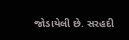જોડાયેલી છે. સરહદી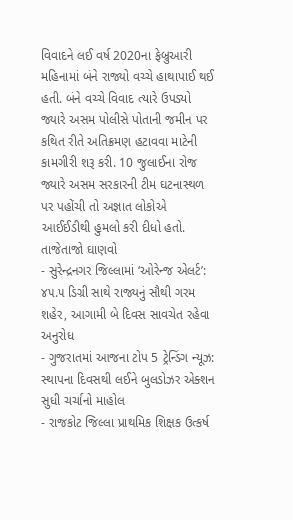વિવાદને લઈ વર્ષ 2020ના ફેબ્રુઆરી મહિનામાં બંને રાજ્યો વચ્ચે હાથાપાઈ થઈ હતી. બંને વચ્ચે વિવાદ ત્યારે ઉપડ્યો જ્યારે અસમ પોલીસે પોતાની જમીન પર કથિત રીતે અતિક્રમણ હટાવવા માટેની કામગીરી શરૂ કરી. 10 જુલાઈના રોજ જ્યારે અસમ સરકારની ટીમ ઘટનાસ્થળ પર પહોંચી તો અજ્ઞાત લોકોએ આઈઈડીથી હુમલો કરી દીધો હતો.
તાજેતાજો ઘાણવો
- સુરેન્દ્રનગર જિલ્લામાં ‘ઓરેન્જ એલર્ટ’: ૪૫.૫ ડિગ્રી સાથે રાજ્યનું સૌથી ગરમ શહેર, આગામી બે દિવસ સાવચેત રહેવા અનુરોધ
- ગુજરાતમાં આજના ટોપ 5 ટ્રેન્ડિંગ ન્યૂઝ: સ્થાપના દિવસથી લઈને બુલડોઝર એક્શન સુધી ચર્ચાનો માહોલ
- રાજકોટ જિલ્લા પ્રાથમિક શિક્ષક ઉત્કર્ષ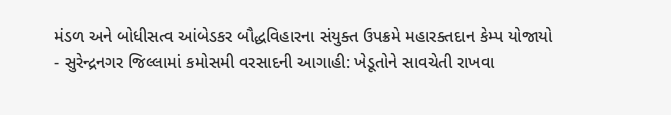મંડળ અને બોધીસત્વ આંબેડકર બૌદ્ધવિહારના સંયુક્ત ઉપક્રમે મહારક્તદાન કેમ્પ યોજાયો
- સુરેન્દ્રનગર જિલ્લામાં કમોસમી વરસાદની આગાહી: ખેડૂતોને સાવચેતી રાખવા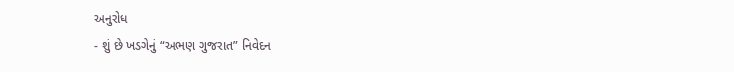અનુરોધ
- શું છે ખડગેનું “અભણ ગુજરાત” નિવેદન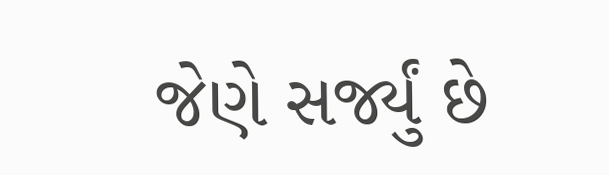જેણે સર્જ્યું છે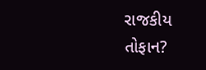રાજકીય તોફાન?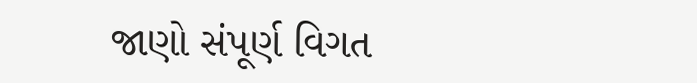જાણો સંપૂર્ણ વિગત